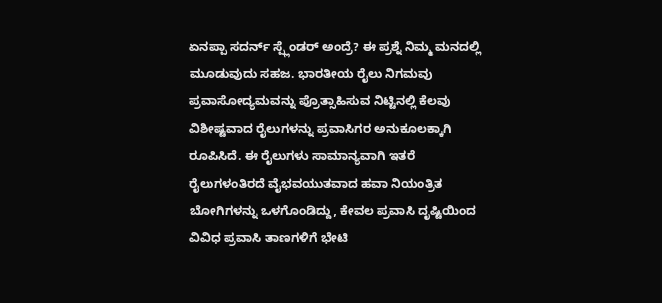ಏನಪ್ಪಾ ಸದರ್ನ್ ಸ್ಪ್ಲೆಂಡರ್ ಅಂದ್ರೆ? ಈ ಪ್ರಶ್ನೆ ನಿಮ್ಮ ಮನದಲ್ಲಿ ಮೂಡುವುದು ಸಹಜ. ಭಾರತೀಯ ರೈಲು ನಿಗಮವು ಪ್ರವಾಸೋದ್ಯಮವನ್ನು ಪ್ರೊತ್ಸಾಹಿಸುವ ನಿಟ್ಟಿನಲ್ಲಿ ಕೆಲವು ವಿಶೀಷ್ಟವಾದ ರೈಲುಗಳನ್ನು ಪ್ರವಾಸಿಗರ ಅನುಕೂಲಕ್ಕಾಗಿ ರೂಪಿಸಿದೆ. ಈ ರೈಲುಗಳು ಸಾಮಾನ್ಯವಾಗಿ ಇತರೆ ರೈಲುಗಳಂತಿರದೆ ವೈಭವಯುತವಾದ ಹವಾ ನಿಯಂತ್ರಿತ ಬೋಗಿಗಳನ್ನು ಒಳಗೊಂಡಿದ್ದು, ಕೇವಲ ಪ್ರವಾಸಿ ದೃಷ್ಟಿಯಿಂದ ವಿವಿಧ ಪ್ರವಾಸಿ ತಾಣಗಳಿಗೆ ಭೇಟಿ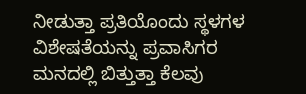ನೀಡುತ್ತಾ ಪ್ರತಿಯೊಂದು ಸ್ಥಳಗಳ ವಿಶೇಷತೆಯನ್ನು ಪ್ರವಾಸಿಗರ ಮನದಲ್ಲಿ ಬಿತ್ತುತ್ತಾ ಕೆಲವು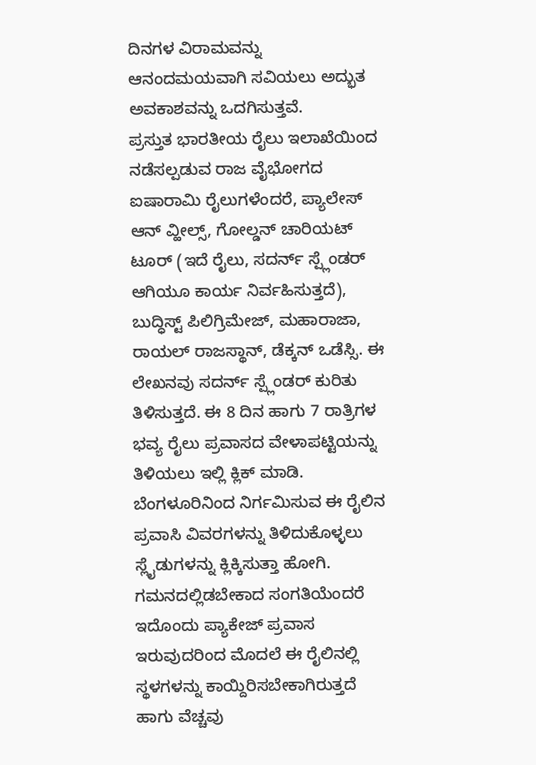ದಿನಗಳ ವಿರಾಮವನ್ನು ಆನಂದಮಯವಾಗಿ ಸವಿಯಲು ಅದ್ಭುತ ಅವಕಾಶವನ್ನು ಒದಗಿಸುತ್ತವೆ.
ಪ್ರಸ್ತುತ ಭಾರತೀಯ ರೈಲು ಇಲಾಖೆಯಿಂದ ನಡೆಸಲ್ಪಡುವ ರಾಜ ವೈಭೋಗದ ಐಷಾರಾಮಿ ರೈಲುಗಳೆಂದರೆ, ಪ್ಯಾಲೇಸ್ ಆನ್ ವ್ಹೀಲ್ಸ್, ಗೋಲ್ಡನ್ ಚಾರಿಯಟ್ ಟೂರ್ (ಇದೆ ರೈಲು, ಸದರ್ನ್ ಸ್ಪ್ಲೆಂಡರ್ ಆಗಿಯೂ ಕಾರ್ಯ ನಿರ್ವಹಿಸುತ್ತದೆ), ಬುದ್ಧಿಸ್ಟ್ ಪಿಲಿಗ್ರಿಮೇಜ್, ಮಹಾರಾಜಾ, ರಾಯಲ್ ರಾಜಸ್ಥಾನ್, ಡೆಕ್ಕನ್ ಒಡೆಸ್ಸಿ. ಈ ಲೇಖನವು ಸದರ್ನ್ ಸ್ಪ್ಲೆಂಡರ್ ಕುರಿತು ತಿಳಿಸುತ್ತದೆ. ಈ 8 ದಿನ ಹಾಗು 7 ರಾತ್ರಿಗಳ ಭವ್ಯ ರೈಲು ಪ್ರವಾಸದ ವೇಳಾಪಟ್ಟಿಯನ್ನು ತಿಳಿಯಲು ಇಲ್ಲಿ ಕ್ಲಿಕ್ ಮಾಡಿ.
ಬೆಂಗಳೂರಿನಿಂದ ನಿರ್ಗಮಿಸುವ ಈ ರೈಲಿನ ಪ್ರವಾಸಿ ವಿವರಗಳನ್ನು ತಿಳಿದುಕೊಳ್ಳಲು ಸ್ಲೈಡುಗಳನ್ನು ಕ್ಲಿಕ್ಕಿಸುತ್ತಾ ಹೋಗಿ. ಗಮನದಲ್ಲಿಡಬೇಕಾದ ಸಂಗತಿಯೆಂದರೆ ಇದೊಂದು ಪ್ಯಾಕೇಜ್ ಪ್ರವಾಸ ಇರುವುದರಿಂದ ಮೊದಲೆ ಈ ರೈಲಿನಲ್ಲಿ ಸ್ಥಳಗಳನ್ನು ಕಾಯ್ದಿರಿಸಬೇಕಾಗಿರುತ್ತದೆ ಹಾಗು ವೆಚ್ಚವು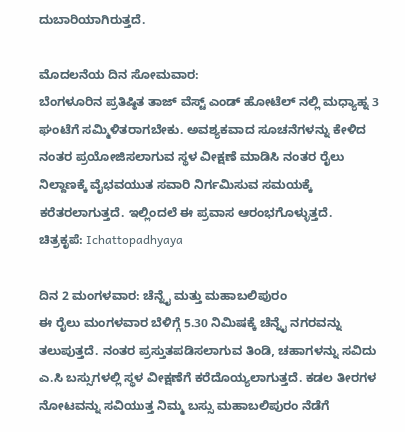ದುಬಾರಿಯಾಗಿರುತ್ತದೆ.

ಮೊದಲನೆಯ ದಿನ ಸೋಮವಾರ:
ಬೆಂಗಳೂರಿನ ಪ್ರತಿಷ್ಠಿತ ತಾಜ್ ವೆಸ್ಟ್ ಎಂಡ್ ಹೋಟೆಲ್ ನಲ್ಲಿ ಮಧ್ಯಾಹ್ನ 3 ಘಂಟೆಗೆ ಸಮ್ಮಿಳಿತರಾಗಬೇಕು. ಅವಶ್ಯಕವಾದ ಸೂಚನೆಗಳನ್ನು ಕೇಳಿದ ನಂತರ ಪ್ರಯೋಜಿಸಲಾಗುವ ಸ್ಥಳ ವೀಕ್ಷಣೆ ಮಾಡಿಸಿ ನಂತರ ರೈಲು ನಿಲ್ದಾಣಕ್ಕೆ ವೈಭವಯುತ ಸವಾರಿ ನಿರ್ಗಮಿಸುವ ಸಮಯಕ್ಕೆ ಕರೆತರಲಾಗುತ್ತದೆ. ಇಲ್ಲಿಂದಲೆ ಈ ಪ್ರವಾಸ ಆರಂಭಗೊಳ್ಳುತ್ತದೆ.
ಚಿತ್ರಕೃಪೆ: Ichattopadhyaya

ದಿನ 2 ಮಂಗಳವಾರ: ಚೆನ್ನೈ ಮತ್ತು ಮಹಾಬಲಿಪುರಂ
ಈ ರೈಲು ಮಂಗಳವಾರ ಬೆಳಿಗ್ಗೆ 5.30 ನಿಮಿಷಕ್ಕೆ ಚೆನ್ನೈ ನಗರವನ್ನು ತಲುಪುತ್ತದೆ. ನಂತರ ಪ್ರಸ್ತುತಪಡಿಸಲಾಗುವ ತಿಂಡಿ, ಚಹಾಗಳನ್ನು ಸವಿದು ಎ.ಸಿ ಬಸ್ಸುಗಳಲ್ಲಿ ಸ್ಥಳ ವೀಕ್ಷಣೆಗೆ ಕರೆದೊಯ್ಯಲಾಗುತ್ತದೆ. ಕಡಲ ತೀರಗಳ ನೋಟವನ್ನು ಸವಿಯುತ್ತ ನಿಮ್ಮ ಬಸ್ಸು ಮಹಾಬಲಿಪುರಂ ನೆಡೆಗೆ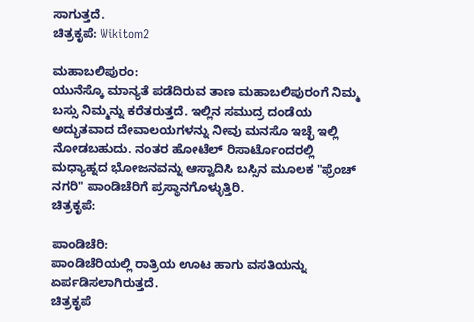ಸಾಗುತ್ತದೆ.
ಚಿತ್ರಕೃಪೆ: Wikitom2

ಮಹಾಬಲಿಪುರಂ:
ಯುನೆಸ್ಕೊ ಮಾನ್ಯತೆ ಪಡೆದಿರುವ ತಾಣ ಮಹಾಬಲಿಪುರಂಗೆ ನಿಮ್ಮ ಬಸ್ಸು ನಿಮ್ಮನ್ನು ಕರೆತರುತ್ತದೆ. ಇಲ್ಲಿನ ಸಮುದ್ರ ದಂಡೆಯ ಅದ್ಭುತವಾದ ದೇವಾಲಯಗಳನ್ನು ನೀವು ಮನಸೊ ಇಚ್ಛೆ ಇಲ್ಲಿ ನೋಡಬಹುದು. ನಂತರ ಹೋಟೆಲ್ ರಿಸಾರ್ಟೊಂದರಲ್ಲಿ ಮಧ್ಯಾಹ್ನದ ಭೋಜನವನ್ನು ಆಸ್ವಾದಿಸಿ ಬಸ್ಸಿನ ಮೂಲಕ "ಫ್ರೆಂಚ್ ನಗರಿ" ಪಾಂಡಿಚೆರಿಗೆ ಪ್ರಸ್ಥಾನಗೊಳ್ಳುತ್ತಿರಿ.
ಚಿತ್ರಕೃಪೆ:

ಪಾಂಡಿಚೆರಿ:
ಪಾಂಡಿಚೆರಿಯಲ್ಲಿ ರಾತ್ರಿಯ ಊಟ ಹಾಗು ವಸತಿಯನ್ನು ಏರ್ಪಡಿಸಲಾಗಿರುತ್ತದೆ.
ಚಿತ್ರಕೃಪೆ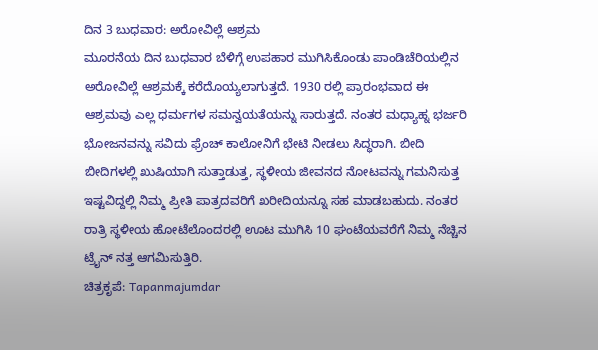ದಿನ 3 ಬುಧವಾರ: ಅರೋವಿಲ್ಲೆ ಆಶ್ರಮ
ಮೂರನೆಯ ದಿನ ಬುಧವಾರ ಬೆಳಿಗ್ಗೆ ಉಪಹಾರ ಮುಗಿಸಿಕೊಂಡು ಪಾಂಡಿಚೆರಿಯಲ್ಲಿನ ಅರೋವಿಲ್ಲೆ ಆಶ್ರಮಕ್ಕೆ ಕರೆದೊಯ್ಯಲಾಗುತ್ತದೆ. 1930 ರಲ್ಲಿ ಪ್ರಾರಂಭವಾದ ಈ ಆಶ್ರಮವು ಎಲ್ಲ ಧರ್ಮಗಳ ಸಮನ್ವಯತೆಯನ್ನು ಸಾರುತ್ತದೆ. ನಂತರ ಮಧ್ಯಾಹ್ನ ಭರ್ಜರಿ ಭೋಜನವನ್ನು ಸವಿದು ಫ್ರೆಂಚ್ ಕಾಲೋನಿಗೆ ಭೇಟಿ ನೀಡಲು ಸಿದ್ಧರಾಗಿ. ಬೀದಿ ಬೀದಿಗಳಲ್ಲಿ ಖುಷಿಯಾಗಿ ಸುತ್ತಾಡುತ್ತ, ಸ್ಥಳೀಯ ಜೀವನದ ನೋಟವನ್ನು ಗಮನಿಸುತ್ತ ಇಷ್ಟವಿದ್ದಲ್ಲಿ ನಿಮ್ಮ ಪ್ರೀತಿ ಪಾತ್ರದವರಿಗೆ ಖರೀದಿಯನ್ನೂ ಸಹ ಮಾಡಬಹುದು. ನಂತರ ರಾತ್ರಿ ಸ್ಥಳೀಯ ಹೋಟೆಲೊಂದರಲ್ಲಿ ಊಟ ಮುಗಿಸಿ 10 ಘಂಟೆಯವರೆಗೆ ನಿಮ್ಮ ನೆಚ್ಚಿನ ಟ್ರೈನ್ ನತ್ತ ಆಗಮಿಸುತ್ತಿರಿ.
ಚಿತ್ರಕೃಪೆ: Tapanmajumdar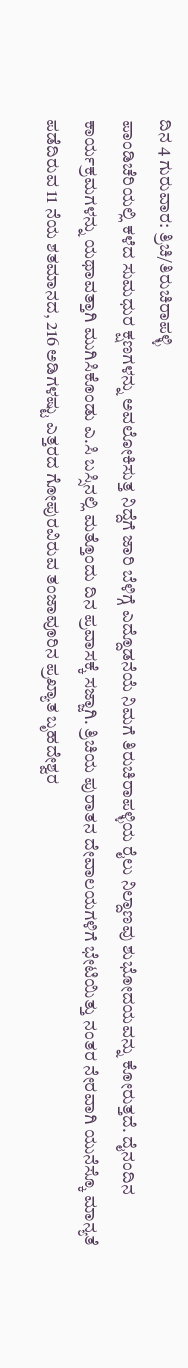ದಿನ 4 ಗುರುವಾರ: ತ್ರಿಚಿ/ತಿರುಚಿರಾಪಳ್ಳಿ
ಪಾಂಡಿಚೆರಿಯಲ್ಲಿ ಕಳೆದ ಸುಮಧುರ ಕ್ಷಣಗಳನ್ನು ಅವಲೋಕಿಸುತ್ತ ನಿದ್ದೆಗೆ ಜಾರಿ ಬೆಳಿಗ್ಗೆ ಎದ್ದೊಡನೆಯೆ ನಿಮಗೆ ತಿರುಚಿರಾಪಳ್ಳಿಯ ರೈಲು ನಿಲ್ದಾಣವು ಶುಭೋದಯವನ್ನು ಕೋರುತ್ತದೆ. ದೈನಂದಿನ ಕಾರ್ಯಕ್ರಮಗಳನ್ನು ಯಥಾವತ್ತಾಗಿ ಮುಗಿಸಿಕೊಂಡು ಎ.ಸಿ ಬಸ್ಸಿನಲ್ಲಿ ಮತ್ತೊಂದು ದಿನ ಪ್ರವಾಸಕ್ಕೆ ಸಜ್ಜಾಗಿ. ತ್ರಿಚಿಯ ಪುರಾತನ ದೇವಾಲಯಗಳಿಗೆ ಭೇಟಿಯಿತ್ತು ನಂತರ ನೇರವಾಗಿ ಯುನೆಸ್ಕೊ ಮಾನ್ಯತೆ ಪಡೆದಿರುವ 11 ನೆಯ ಶತಮಾನದ, 216 ಅಡಿಗಳಷ್ಟು ಎತ್ತರದ ಗೋಪುರವಿರುವ ತಂಜಾವೂರಿನ ಪ್ರಖ್ಯಾತ ಬೃಹದೇಶ್ವರ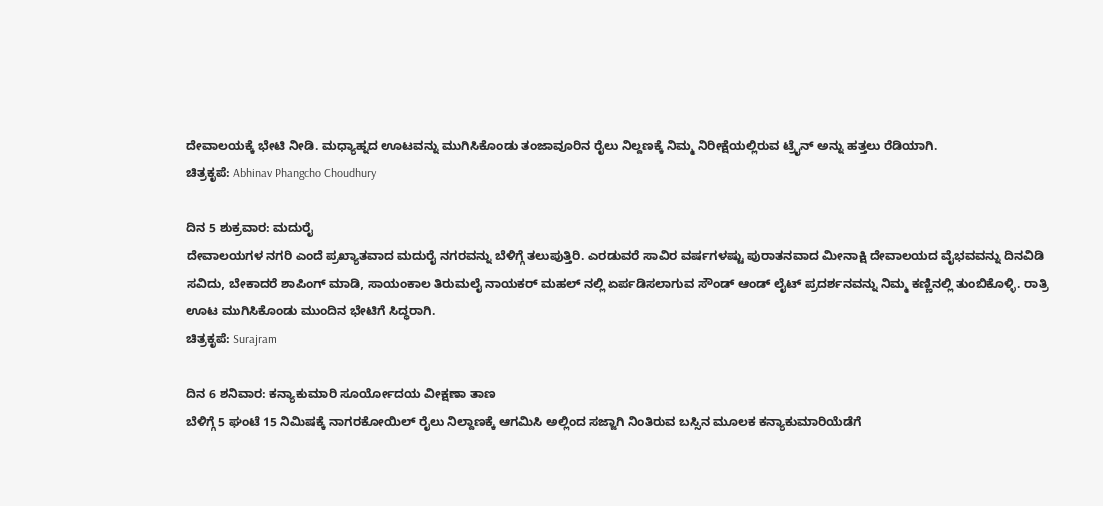ದೇವಾಲಯಕ್ಕೆ ಭೇಟಿ ನೀಡಿ. ಮಧ್ಯಾಹ್ನದ ಊಟವನ್ನು ಮುಗಿಸಿಕೊಂಡು ತಂಜಾವೂರಿನ ರೈಲು ನಿಲ್ದಣಕ್ಕೆ ನಿಮ್ಮ ನಿರೀಕ್ಷೆಯಲ್ಲಿರುವ ಟ್ರೈನ್ ಅನ್ನು ಹತ್ತಲು ರೆಡಿಯಾಗಿ.
ಚಿತ್ರಕೃಪೆ: Abhinav Phangcho Choudhury

ದಿನ 5 ಶುಕ್ರವಾರ: ಮದುರೈ
ದೇವಾಲಯಗಳ ನಗರಿ ಎಂದೆ ಪ್ರಖ್ಯಾತವಾದ ಮದುರೈ ನಗರವನ್ನು ಬೆಳಿಗ್ಗೆ ತಲುಪುತ್ತಿರಿ. ಎರಡುವರೆ ಸಾವಿರ ವರ್ಷಗಳಷ್ಟು ಪುರಾತನವಾದ ಮೀನಾಕ್ಷಿ ದೇವಾಲಯದ ವೈಭವವನ್ನು ದಿನವಿಡಿ ಸವಿದು, ಬೇಕಾದರೆ ಶಾಪಿಂಗ್ ಮಾಡಿ, ಸಾಯಂಕಾಲ ತಿರುಮಲೈ ನಾಯಕರ್ ಮಹಲ್ ನಲ್ಲಿ ಏರ್ಪಡಿಸಲಾಗುವ ಸೌಂಡ್ ಆಂಡ್ ಲೈಟ್ ಪ್ರದರ್ಶನವನ್ನು ನಿಮ್ಮ ಕಣ್ಣಿನಲ್ಲಿ ತುಂಬಿಕೊಳ್ಳಿ. ರಾತ್ರಿ ಊಟ ಮುಗಿಸಿಕೊಂಡು ಮುಂದಿನ ಭೇಟಿಗೆ ಸಿದ್ಧರಾಗಿ.
ಚಿತ್ರಕೃಪೆ: Surajram

ದಿನ 6 ಶನಿವಾರ: ಕನ್ಯಾಕುಮಾರಿ ಸೂರ್ಯೋದಯ ವೀಕ್ಷಣಾ ತಾಣ
ಬೆಳಿಗ್ಗೆ 5 ಘಂಟೆ 15 ನಿಮಿಷಕ್ಕೆ ನಾಗರಕೋಯಿಲ್ ರೈಲು ನಿಲ್ದಾಣಕ್ಕೆ ಆಗಮಿಸಿ ಅಲ್ಲಿಂದ ಸಜ್ಜಾಗಿ ನಿಂತಿರುವ ಬಸ್ಸಿನ ಮೂಲಕ ಕನ್ಯಾಕುಮಾರಿಯೆಡೆಗೆ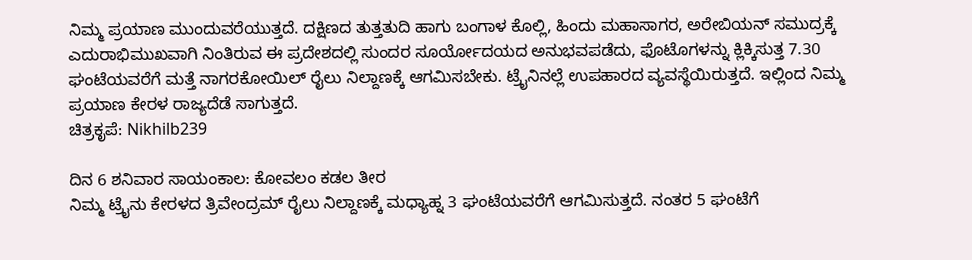ನಿಮ್ಮ ಪ್ರಯಾಣ ಮುಂದುವರೆಯುತ್ತದೆ. ದಕ್ಷಿಣದ ತುತ್ತತುದಿ ಹಾಗು ಬಂಗಾಳ ಕೊಲ್ಲಿ, ಹಿಂದು ಮಹಾಸಾಗರ, ಅರೇಬಿಯನ್ ಸಮುದ್ರಕ್ಕೆ ಎದುರಾಭಿಮುಖವಾಗಿ ನಿಂತಿರುವ ಈ ಪ್ರದೇಶದಲ್ಲಿ ಸುಂದರ ಸೂರ್ಯೋದಯದ ಅನುಭವಪಡೆದು, ಫೊಟೊಗಳನ್ನು ಕ್ಲಿಕ್ಕಿಸುತ್ತ 7.30 ಘಂಟೆಯವರೆಗೆ ಮತ್ತೆ ನಾಗರಕೋಯಿಲ್ ರೈಲು ನಿಲ್ದಾಣಕ್ಕೆ ಆಗಮಿಸಬೇಕು. ಟ್ರೈನಿನಲ್ಲೆ ಉಪಹಾರದ ವ್ಯವಸ್ಥೆಯಿರುತ್ತದೆ. ಇಲ್ಲಿಂದ ನಿಮ್ಮ ಪ್ರಯಾಣ ಕೇರಳ ರಾಜ್ಯದೆಡೆ ಸಾಗುತ್ತದೆ.
ಚಿತ್ರಕೃಪೆ: Nikhilb239

ದಿನ 6 ಶನಿವಾರ ಸಾಯಂಕಾಲ: ಕೋವಲಂ ಕಡಲ ತೀರ
ನಿಮ್ಮ ಟ್ರೈನು ಕೇರಳದ ತ್ರಿವೇಂದ್ರಮ್ ರೈಲು ನಿಲ್ದಾಣಕ್ಕೆ ಮಧ್ಯಾಹ್ನ 3 ಘಂಟೆಯವರೆಗೆ ಆಗಮಿಸುತ್ತದೆ. ನಂತರ 5 ಘಂಟೆಗೆ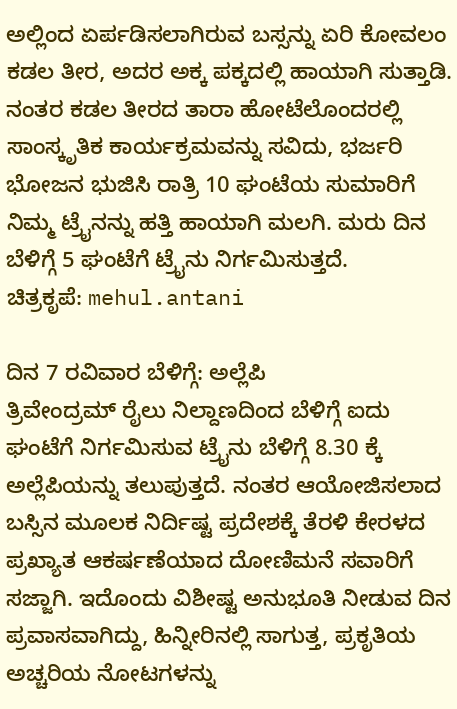ಅಲ್ಲಿಂದ ಏರ್ಪಡಿಸಲಾಗಿರುವ ಬಸ್ಸನ್ನು ಏರಿ ಕೋವಲಂ ಕಡಲ ತೀರ, ಅದರ ಅಕ್ಕ ಪಕ್ಕದಲ್ಲಿ ಹಾಯಾಗಿ ಸುತ್ತಾಡಿ. ನಂತರ ಕಡಲ ತೀರದ ತಾರಾ ಹೋಟೆಲೊಂದರಲ್ಲಿ ಸಾಂಸ್ಕೃತಿಕ ಕಾರ್ಯಕ್ರಮವನ್ನು ಸವಿದು, ಭರ್ಜರಿ ಭೋಜನ ಭುಜಿಸಿ ರಾತ್ರಿ 10 ಘಂಟೆಯ ಸುಮಾರಿಗೆ ನಿಮ್ಮ ಟ್ರೈನನ್ನು ಹತ್ತಿ ಹಾಯಾಗಿ ಮಲಗಿ. ಮರು ದಿನ ಬೆಳಿಗ್ಗೆ 5 ಘಂಟೆಗೆ ಟ್ರೈನು ನಿರ್ಗಮಿಸುತ್ತದೆ.
ಚಿತ್ರಕೃಪೆ: mehul.antani

ದಿನ 7 ರವಿವಾರ ಬೆಳಿಗ್ಗೆ: ಅಲ್ಲೆಪಿ
ತ್ರಿವೇಂದ್ರಮ್ ರೈಲು ನಿಲ್ದಾಣದಿಂದ ಬೆಳಿಗ್ಗೆ ಐದು ಘಂಟೆಗೆ ನಿರ್ಗಮಿಸುವ ಟ್ರೈನು ಬೆಳಿಗ್ಗೆ 8.30 ಕ್ಕೆ ಅಲ್ಲೆಪಿಯನ್ನು ತಲುಪುತ್ತದೆ. ನಂತರ ಆಯೋಜಿಸಲಾದ ಬಸ್ಸಿನ ಮೂಲಕ ನಿರ್ದಿಷ್ಟ ಪ್ರದೇಶಕ್ಕೆ ತೆರಳಿ ಕೇರಳದ ಪ್ರಖ್ಯಾತ ಆಕರ್ಷಣೆಯಾದ ದೋಣಿಮನೆ ಸವಾರಿಗೆ ಸಜ್ಜಾಗಿ. ಇದೊಂದು ವಿಶೀಷ್ಟ ಅನುಭೂತಿ ನೀಡುವ ದಿನ ಪ್ರವಾಸವಾಗಿದ್ದು, ಹಿನ್ನೀರಿನಲ್ಲಿ ಸಾಗುತ್ತ, ಪ್ರಕೃತಿಯ ಅಚ್ಚರಿಯ ನೋಟಗಳನ್ನು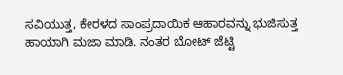ಸವಿಯುತ್ತ, ಕೇರಳದ ಸಾಂಪ್ರದಾಯಿಕ ಆಹಾರವನ್ನು ಭುಜಿಸುತ್ತ ಹಾಯಾಗಿ ಮಜಾ ಮಾಡಿ. ನಂತರ ಬೋಟ್ ಜೆಟ್ಟಿ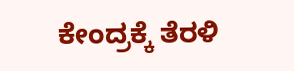ಕೇಂದ್ರಕ್ಕೆ ತೆರಳಿ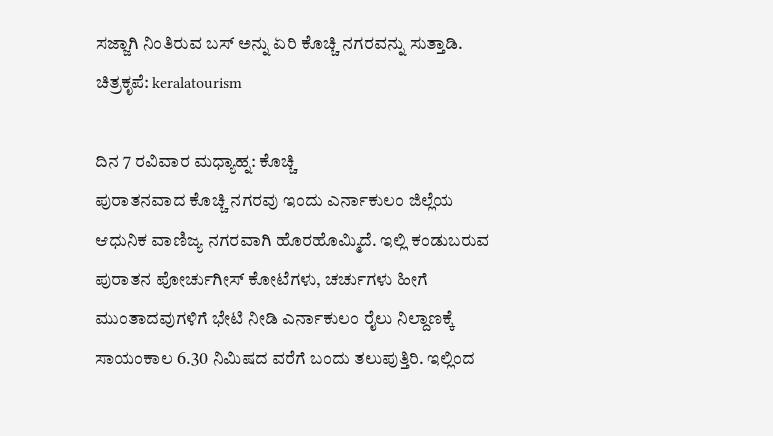ಸಜ್ಜಾಗಿ ನಿಂತಿರುವ ಬಸ್ ಅನ್ನು ಏರಿ ಕೊಚ್ಚಿ ನಗರವನ್ನು ಸುತ್ತಾಡಿ.
ಚಿತ್ರಕೃಪೆ: keralatourism

ದಿನ 7 ರವಿವಾರ ಮಧ್ಯಾಹ್ನ: ಕೊಚ್ಚಿ
ಪುರಾತನವಾದ ಕೊಚ್ಚಿ ನಗರವು ಇಂದು ಎರ್ನಾಕುಲಂ ಜಿಲ್ಲೆಯ ಆಧುನಿಕ ವಾಣಿಜ್ಯ ನಗರವಾಗಿ ಹೊರಹೊಮ್ಮಿದೆ. ಇಲ್ಲಿ ಕಂಡುಬರುವ ಪುರಾತನ ಪೋರ್ಚುಗೀಸ್ ಕೋಟೆಗಳು, ಚರ್ಚುಗಳು ಹೀಗೆ ಮುಂತಾದವುಗಳಿಗೆ ಭೇಟಿ ನೀಡಿ ಎರ್ನಾಕುಲಂ ರೈಲು ನಿಲ್ದಾಣಕ್ಕೆ ಸಾಯಂಕಾಲ 6.30 ನಿಮಿಷದ ವರೆಗೆ ಬಂದು ತಲುಪುತ್ತಿರಿ. ಇಲ್ಲಿಂದ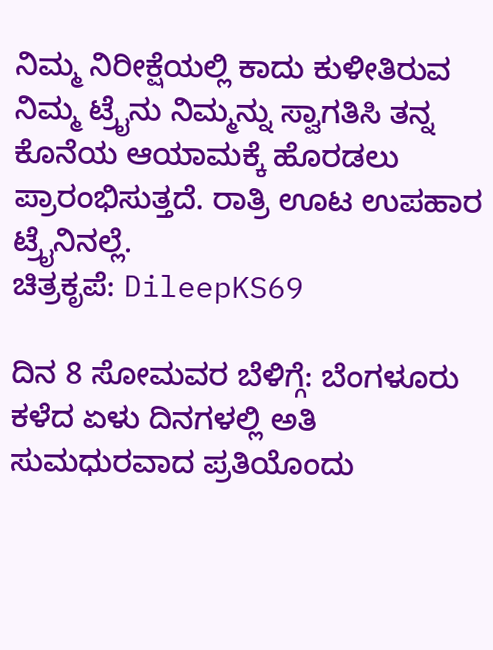ನಿಮ್ಮ ನಿರೀಕ್ಷೆಯಲ್ಲಿ ಕಾದು ಕುಳೀತಿರುವ ನಿಮ್ಮ ಟ್ರೈನು ನಿಮ್ಮನ್ನು ಸ್ವಾಗತಿಸಿ ತನ್ನ ಕೊನೆಯ ಆಯಾಮಕ್ಕೆ ಹೊರಡಲು ಪ್ರಾರಂಭಿಸುತ್ತದೆ. ರಾತ್ರಿ ಊಟ ಉಪಹಾರ ಟ್ರೈನಿನಲ್ಲೆ.
ಚಿತ್ರಕೃಪೆ: DileepKS69

ದಿನ 8 ಸೋಮವರ ಬೆಳಿಗ್ಗೆ: ಬೆಂಗಳೂರು
ಕಳೆದ ಏಳು ದಿನಗಳಲ್ಲಿ ಅತಿ ಸುಮಧುರವಾದ ಪ್ರತಿಯೊಂದು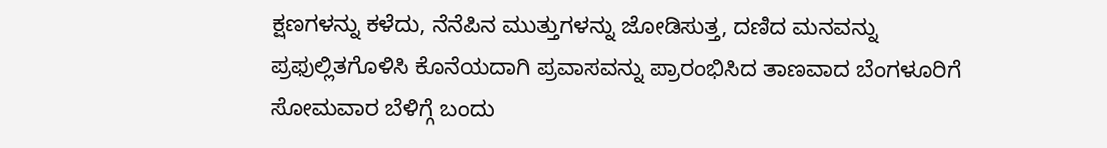ಕ್ಷಣಗಳನ್ನು ಕಳೆದು, ನೆನೆಪಿನ ಮುತ್ತುಗಳನ್ನು ಜೋಡಿಸುತ್ತ, ದಣಿದ ಮನವನ್ನು ಪ್ರಫುಲ್ಲಿತಗೊಳಿಸಿ ಕೊನೆಯದಾಗಿ ಪ್ರವಾಸವನ್ನು ಪ್ರಾರಂಭಿಸಿದ ತಾಣವಾದ ಬೆಂಗಳೂರಿಗೆ ಸೋಮವಾರ ಬೆಳಿಗ್ಗೆ ಬಂದು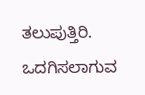ತಲುಪುತ್ತಿರಿ. ಒದಗಿಸಲಾಗುವ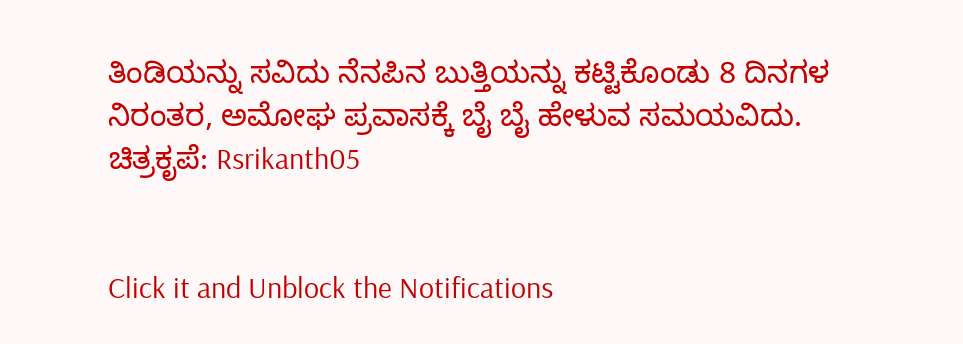ತಿಂಡಿಯನ್ನು ಸವಿದು ನೆನಪಿನ ಬುತ್ತಿಯನ್ನು ಕಟ್ಟಿಕೊಂಡು 8 ದಿನಗಳ ನಿರಂತರ, ಅಮೋಘ ಪ್ರವಾಸಕ್ಕೆ ಬೈ ಬೈ ಹೇಳುವ ಸಮಯವಿದು.
ಚಿತ್ರಕೃಪೆ: Rsrikanth05


Click it and Unblock the Notifications